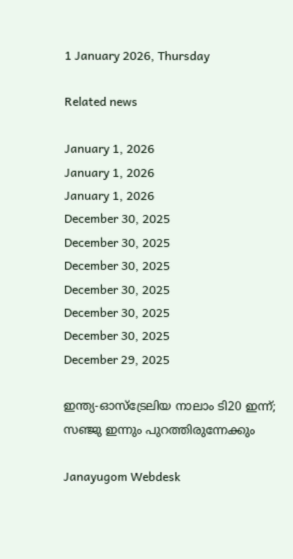1 January 2026, Thursday

Related news

January 1, 2026
January 1, 2026
January 1, 2026
December 30, 2025
December 30, 2025
December 30, 2025
December 30, 2025
December 30, 2025
December 30, 2025
December 29, 2025

ഇന്ത്യ‑ഓസ്ട്രേലിയ നാലാം ടി20 ഇന്ന്; സഞ്ജു ഇന്നും പുറത്തിരുന്നേക്കും

Janayugom Webdesk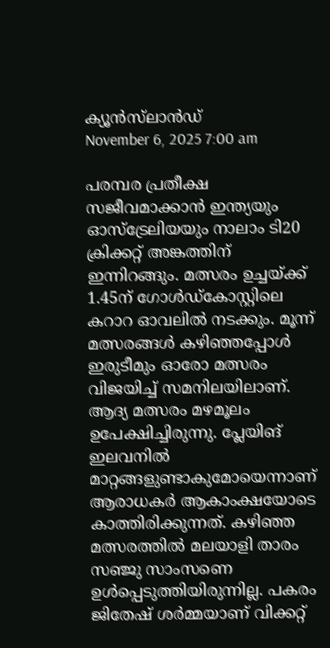ക്യൂന്‍സ്‌ലാന്‍ഡ്
November 6, 2025 7:00 am

പരമ്പര പ്രതീക്ഷ സജീവമാക്കാന്‍ ഇന്ത്യയും ഓസ്ട്രേലിയയും നാലാം ടി20 ക്രിക്കറ്റ് അങ്കത്തിന് ഇന്നിറങ്ങും. മത്സരം ഉച്ചയ്ക്ക് 1.45ന് ഗോള്‍ഡ്‌കോസ്റ്റിലെ കറാറ ഓവലില്‍ നടക്കും. മൂന്ന് മത്സരങ്ങള്‍ കഴിഞ്ഞപ്പോള്‍ ഇരുടീമും ഓരോ മത്സരം വിജയിച്ച് സമനിലയിലാണ്. ആദ്യ മത്സരം മഴമൂലം ഉപേക്ഷിച്ചിരുന്നു. പ്ലേയിങ് ഇലവനില്‍ മാറ്റങ്ങളുണ്ടാകുമോയെന്നാണ് ആരാധകര്‍ ആകാംക്ഷയോടെ കാത്തിരിക്കുന്നത്. കഴിഞ്ഞ മത്സരത്തില്‍ മലയാളി താരം സഞ്ജു സാംസണെ ഉള്‍പ്പെടുത്തിയിരുന്നില്ല. പകരം ജിതേഷ് ശര്‍മ്മയാണ് വിക്കറ്റ്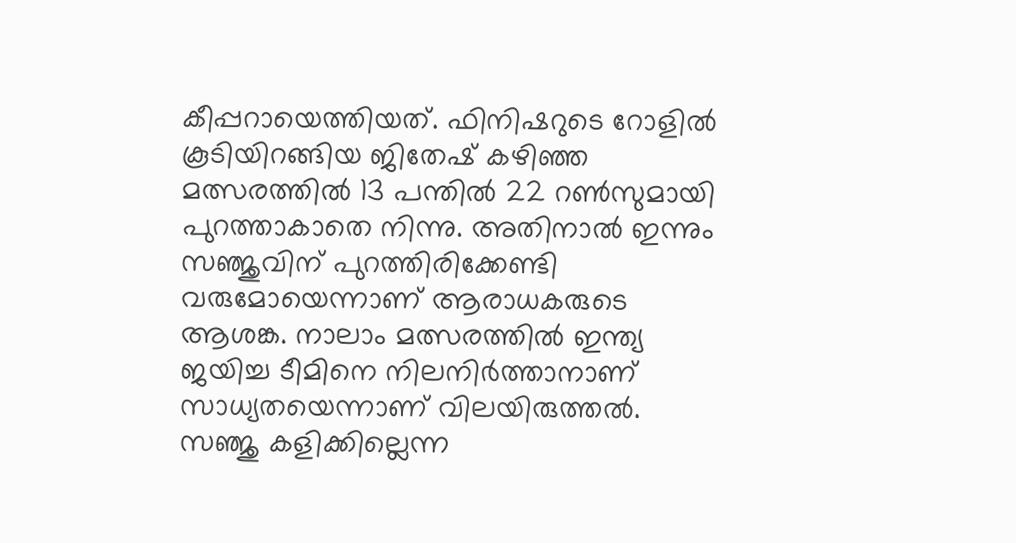കീപ്പറായെത്തിയത്. ഫിനിഷറുടെ റോളില്‍ കൂടിയിറങ്ങിയ ജിതേഷ് കഴിഞ്ഞ മത്സരത്തില്‍ 13 പന്തില്‍ 22 റണ്‍സുമായി പുറത്താകാതെ നിന്നു. അതിനാല്‍ ഇന്നും സഞ്ജുവിന് പുറത്തിരിക്കേണ്ടി വരുമോയെന്നാണ് ആരാധകരുടെ ആശങ്ക. നാലാം മത്സരത്തില്‍ ഇന്ത്യ ജയിച്ച ടീമിനെ നിലനിര്‍ത്താനാണ് സാധ്യതയെന്നാണ് വിലയിരുത്തല്‍. സഞ്ജു കളിക്കില്ലെന്ന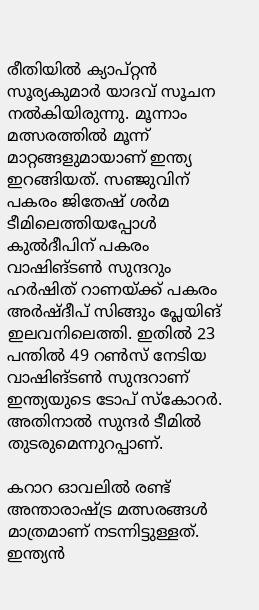രീതിയില്‍ ക്യാപ്റ്റന്‍ സൂര്യകുമാര്‍ യാദവ് സൂചന നല്‍കിയിരുന്നു. മൂന്നാം മത്സരത്തില്‍ മൂന്ന് മാറ്റങ്ങളുമായാണ് ഇന്ത്യ ഇറങ്ങിയത്. സഞ്ജുവിന് പകരം ജിതേഷ് ശര്‍മ ടീമിലെത്തിയപ്പോള്‍ കുല്‍ദീപിന് പകരം വാഷിങ്ടണ്‍ സുന്ദറും ഹര്‍ഷിത് റാണയ്ക്ക് പകരം അര്‍ഷ്ദീപ് സിങ്ങും പ്ലേയിങ് ഇലവനിലെത്തി. ഇതില്‍ 23 പന്തില്‍ 49 റണ്‍സ് നേടിയ വാഷിങ്ടണ്‍ സുന്ദറാണ് ഇന്ത്യയുടെ ടോപ് സ്കോറര്‍. അതിനാല്‍ സുന്ദര്‍ ടീമില്‍ തുടരുമെന്നുറപ്പാണ്.

കറാറ ഓവലില്‍ രണ്ട് അന്താരാഷ്ട്ര മത്സരങ്ങള്‍ മാത്രമാണ് നടന്നിട്ടുള്ളത്. ഇന്ത്യന്‍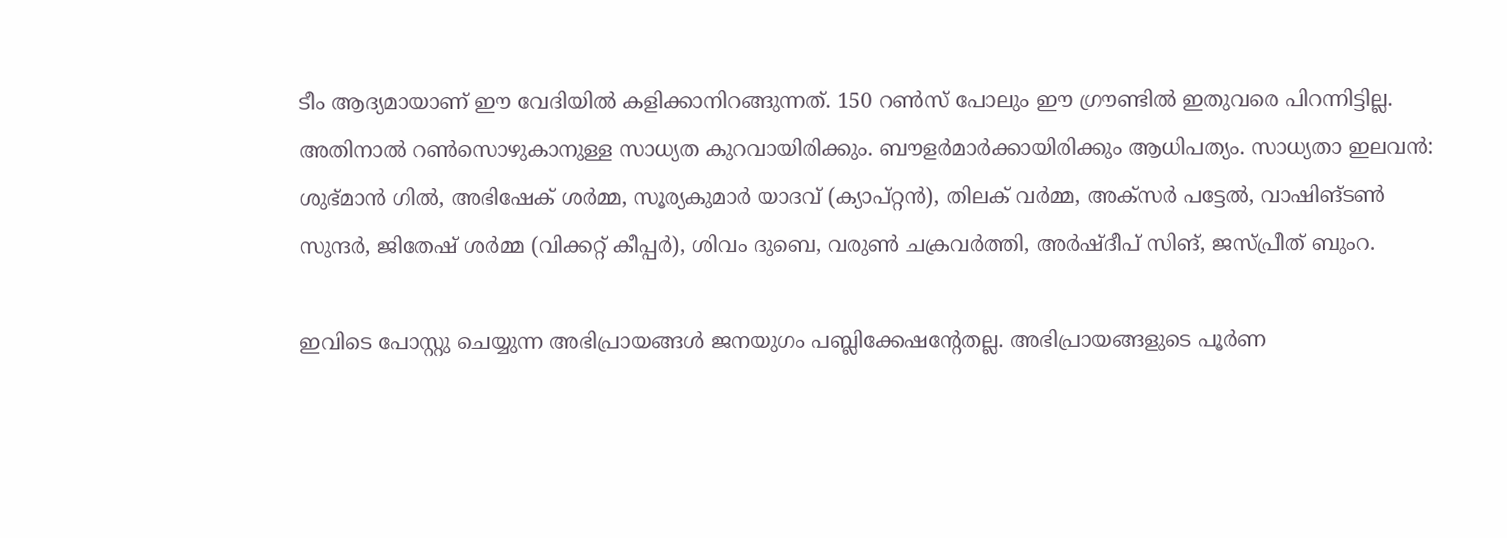ടീം ആദ്യമായാണ് ഈ വേദിയില്‍ കളിക്കാനിറങ്ങുന്നത്. 150 റണ്‍സ് പോലും ഈ ഗ്രൗണ്ടില്‍ ഇതുവരെ പിറന്നിട്ടില്ല. അതിനാല്‍ റണ്‍സൊഴുകാനുള്ള സാധ്യത കുറവായിരിക്കും. ബൗളര്‍മാര്‍ക്കായിരിക്കും ആധിപത്യം. സാധ്യതാ ഇലവൻ: ശുഭ്മാന്‍ ഗില്‍, അഭിഷേക് ശര്‍മ്മ, സൂര്യകുമാര്‍ യാദവ് (ക്യാപ്റ്റന്‍), തിലക് വര്‍മ്മ, അക്‌സർ പട്ടേല്‍, വാഷിങ്ടണ്‍ സുന്ദര്‍, ജിതേഷ് ശര്‍മ്മ (വിക്കറ്റ് കീപ്പര്‍), ശിവം ദുബെ, വരുണ്‍ ചക്രവര്‍ത്തി, അര്‍ഷ്ദീപ് സിങ്, ജസ്പ്രീത് ബുംറ.

ഇവിടെ പോസ്റ്റു ചെയ്യുന്ന അഭിപ്രായങ്ങള്‍ ജനയുഗം പബ്ലിക്കേഷന്റേതല്ല. അഭിപ്രായങ്ങളുടെ പൂര്‍ണ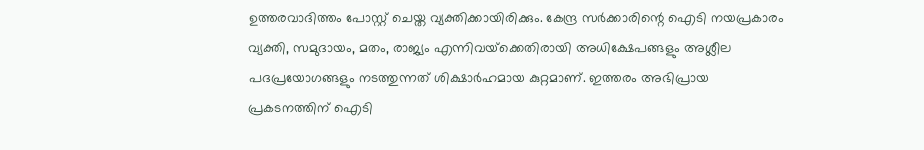ഉത്തരവാദിത്തം പോസ്റ്റ് ചെയ്ത വ്യക്തിക്കായിരിക്കും. കേന്ദ്ര സര്‍ക്കാരിന്റെ ഐടി നയപ്രകാരം വ്യക്തി, സമുദായം, മതം, രാജ്യം എന്നിവയ്‌ക്കെതിരായി അധിക്ഷേപങ്ങളും അശ്ലീല പദപ്രയോഗങ്ങളും നടത്തുന്നത് ശിക്ഷാര്‍ഹമായ കുറ്റമാണ്. ഇത്തരം അഭിപ്രായ പ്രകടനത്തിന് ഐടി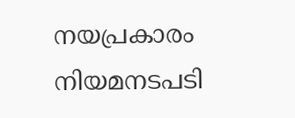നയപ്രകാരം നിയമനടപടി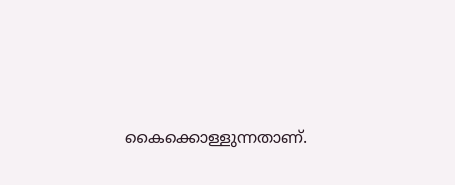കൈക്കൊള്ളുന്നതാണ്.